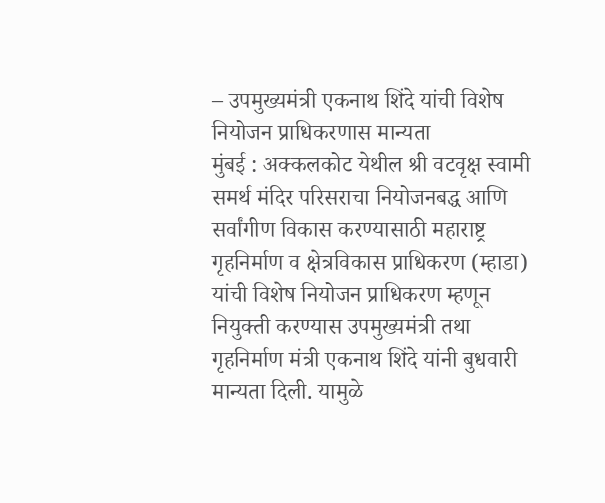– उपमुख्यमंत्री एकनाथ शिंदे यांची विशेष नियोजन प्राधिकरणास मान्यता
मुंबई : अक्कलकोट येथील श्री वटवृक्ष स्वामी समर्थ मंदिर परिसराचा नियोजनबद्ध आणि सर्वांगीण विकास करण्यासाठी महाराष्ट्र गृहनिर्माण व क्षेत्रविकास प्राधिकरण (म्हाडा) यांची विशेष नियोजन प्राधिकरण म्हणून नियुक्ती करण्यास उपमुख्यमंत्री तथा गृहनिर्माण मंत्री एकनाथ शिंदे यांनी बुधवारी मान्यता दिली. यामुळे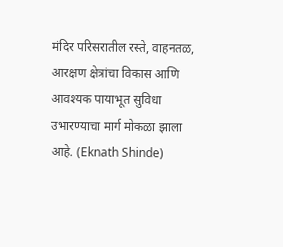मंदिर परिसरातील रस्ते, वाहनतळ, आरक्षण क्षेत्रांचा विकास आणि आवश्यक पायाभूत सुविधा उभारण्याचा मार्ग मोकळा झाला आहे. (Eknath Shinde)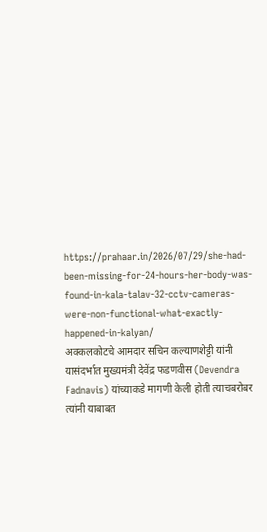https://prahaar.in/2026/07/29/she-had-been-missing-for-24-hours-her-body-was-found-in-kala-talav-32-cctv-cameras-were-non-functional-what-exactly-happened-in-kalyan/
अक्कलकोटचे आमदार सचिन कल्याणशेट्टी यांनी यासंदर्भात मुख्यमंत्री देवेंद्र फडणवीस (Devendra Fadnavis) यांच्याकडे मागणी केली होती त्याचबरोबर त्यांनी याबाबत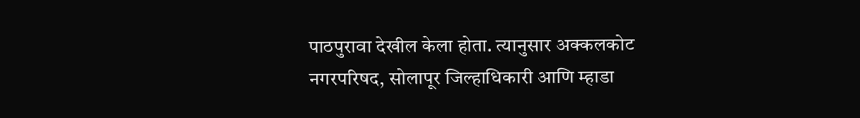पाठपुरावा देखील केला होता. त्यानुसार अक्कलकोट नगरपरिषद, सोलापूर जिल्हाधिकारी आणि म्हाडा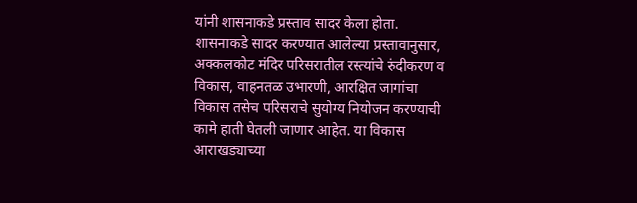यांनी शासनाकडे प्रस्ताव सादर केला होता. शासनाकडे सादर करण्यात आलेल्या प्रस्तावानुसार, अक्कलकोट मंदिर परिसरातील रस्त्यांचे रुंदीकरण व विकास, वाहनतळ उभारणी, आरक्षित जागांचा विकास तसेच परिसराचे सुयोग्य नियोजन करण्याची कामे हाती घेतली जाणार आहेत. या विकास आराखड्याच्या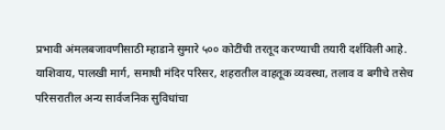प्रभावी अंमलबजावणीसाठी म्हाडाने सुमारे ५०० कोटींची तरतूद करण्याची तयारी दर्शविली आहे.
याशिवाय, पालखी मार्ग, समाधी मंदिर परिसर, शहरातील वाहतूक व्यवस्था, तलाव व बगीचे तसेच परिसरातील अन्य सार्वजनिक सुविधांचा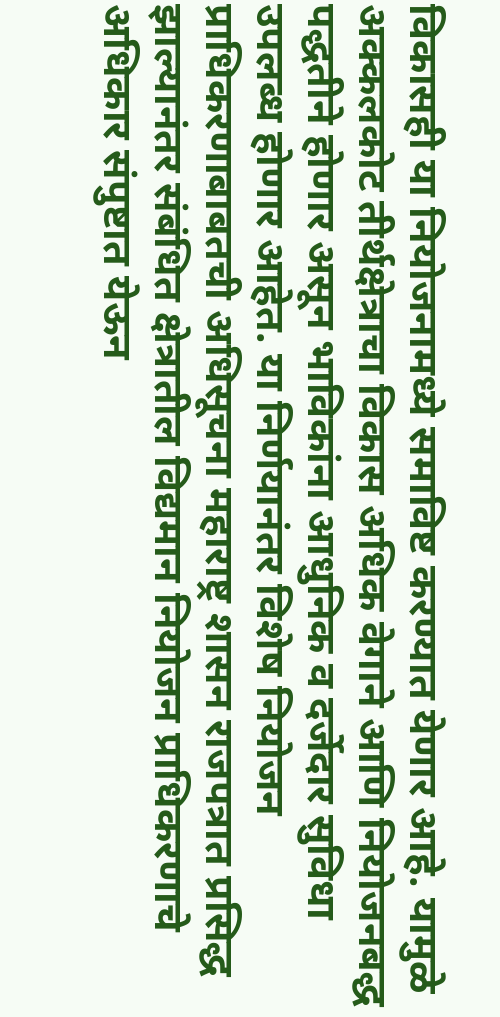विकासही या नियोजनामध्ये समाविष्ट करण्यात येणार आहे. यामुळे अक्कलकोट तीर्थक्षेत्राचा विकास अधिक वेगाने आणि नियोजनबद्ध पद्धतीने होणार असून भाविकांना आधुनिक व दर्जेदार सुविधा उपलब्ध होणार आहेत. या निर्णयानंतर विशेष नियोजन प्राधिकरणाबाबतची अधिसूचना महाराष्ट्र शासन राजपत्रात प्रसिद्ध झाल्यानंतर संबंधित क्षेत्रातील विद्यमान नियोजन प्राधिकरणाचे अधिकार संपुष्टात येऊन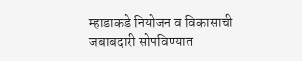म्हाडाकडे नियोजन व विकासाची जबाबदारी सोपविण्यात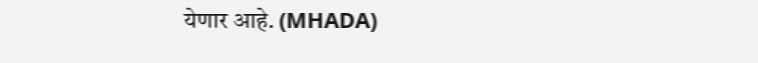येणार आहे. (MHADA)